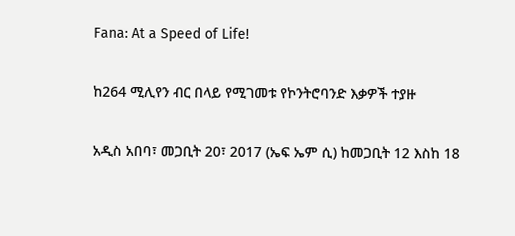Fana: At a Speed of Life!

ከ264 ሚሊየን ብር በላይ የሚገመቱ የኮንትሮባንድ እቃዎች ተያዙ

አዲስ አበባ፣ መጋቢት 20፣ 2017 (ኤፍ ኤም ሲ) ከመጋቢት 12 እስከ 18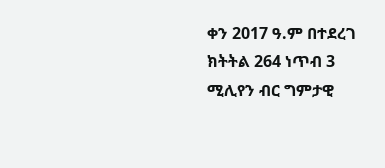ቀን 2017 ዓ.ም በተደረገ ክትትል 264 ነጥብ 3 ሚሊየን ብር ግምታዊ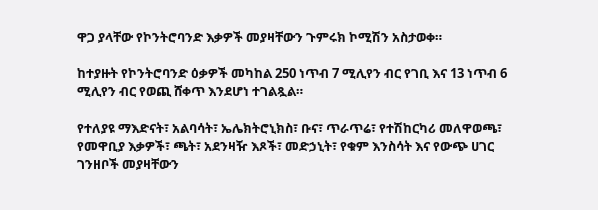ዋጋ ያላቸው የኮንትሮባንድ እቃዎች መያዛቸውን ጉምሩክ ኮሚሽን አስታወቀ።

ከተያዙት የኮንትሮባንድ ዕቃዎች መካከል 250 ነጥብ 7 ሚሊየን ብር የገቢ እና 13 ነጥብ 6 ሚሊየን ብር የወጪ ሸቀጥ እንደሆነ ተገልጿል።

የተለያዩ ማእድናት፣ አልባሳት፣ ኤሌክትሮኒክስ፣ ቡና፣ ጥራጥሬ፣ የተሽከርካሪ መለዋወጫ፣ የመዋቢያ እቃዎች፣ ጫት፣ አደንዛዥ እጾች፣ መድኃኒት፣ የቁም እንስሳት እና የውጭ ሀገር ገንዘቦች መያዛቸውን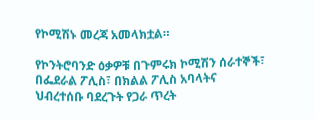የኮሚሽኑ መረጃ አመላክቷል።

የኮንትሮባንድ ዕቃዎቹ በጉምሩክ ኮሚሽን ሰራተኞች፣ በፌደራል ፖሊስ፣ በክልል ፖሊስ አባላትና ህብረተሰቡ ባደረጉት የጋራ ጥረት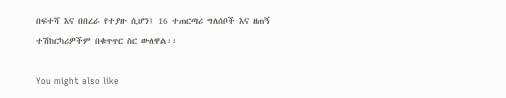በፍተሻ እና በበረራ የተያዙ ሲሆን፤ 16 ተጠርጣሪ ግለሰቦች እና ዘጠኝ ተሽከርካሪዎችም በቁጥጥር ስር ውለዋል፡፡

You might also like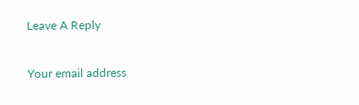Leave A Reply

Your email address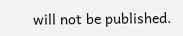will not be published.